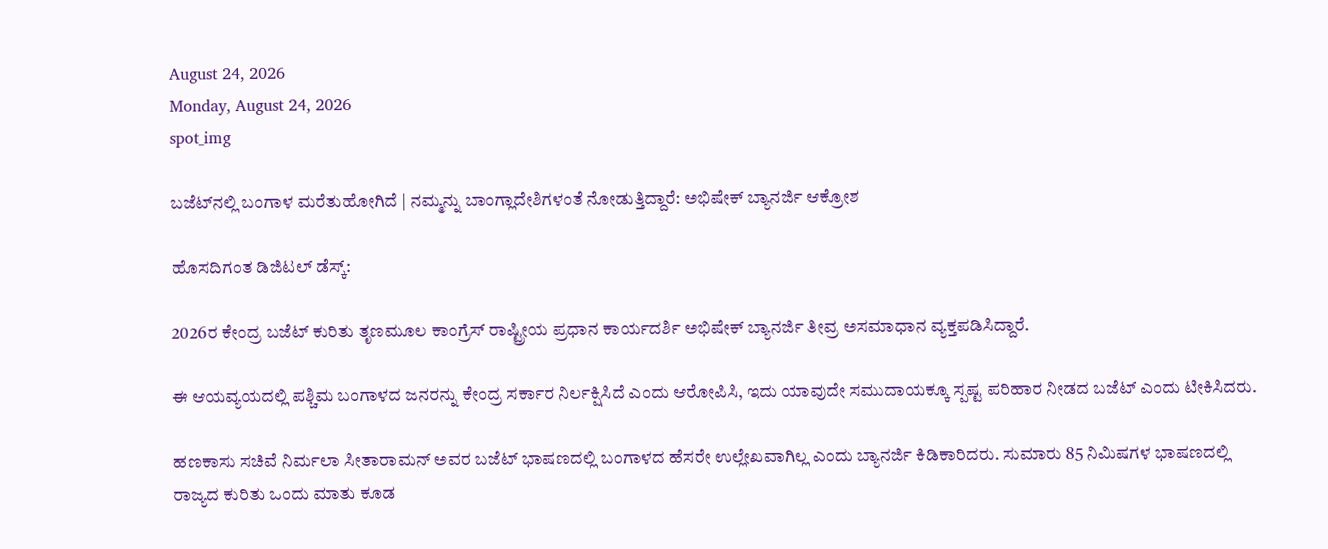August 24, 2026
Monday, August 24, 2026
spot_img

ಬಜೆಟ್‌ನಲ್ಲಿ ಬಂಗಾಳ ಮರೆತುಹೋಗಿದೆ | ನಮ್ಮನ್ನು ಬಾಂಗ್ಲಾದೇಶಿಗಳಂತೆ ನೋಡುತ್ತಿದ್ದಾರೆ: ಅಭಿಷೇಕ್ ಬ್ಯಾನರ್ಜಿ ಆಕ್ರೋಶ

ಹೊಸದಿಗಂತ ಡಿಜಿಟಲ್ ಡೆಸ್ಕ್:

2026ರ ಕೇಂದ್ರ ಬಜೆಟ್‌ ಕುರಿತು ತೃಣಮೂಲ ಕಾಂಗ್ರೆಸ್‌ ರಾಷ್ಟ್ರೀಯ ಪ್ರಧಾನ ಕಾರ್ಯದರ್ಶಿ ಅಭಿಷೇಕ್ ಬ್ಯಾನರ್ಜಿ ತೀವ್ರ ಅಸಮಾಧಾನ ವ್ಯಕ್ತಪಡಿಸಿದ್ದಾರೆ.

ಈ ಆಯವ್ಯಯದಲ್ಲಿ ಪಶ್ಚಿಮ ಬಂಗಾಳದ ಜನರನ್ನು ಕೇಂದ್ರ ಸರ್ಕಾರ ನಿರ್ಲಕ್ಷಿಸಿದೆ ಎಂದು ಆರೋಪಿಸಿ, ಇದು ಯಾವುದೇ ಸಮುದಾಯಕ್ಕೂ ಸ್ಪಷ್ಟ ಪರಿಹಾರ ನೀಡದ ಬಜೆಟ್‌ ಎಂದು ಟೀಕಿಸಿದರು.

ಹಣಕಾಸು ಸಚಿವೆ ನಿರ್ಮಲಾ ಸೀತಾರಾಮನ್ ಅವರ ಬಜೆಟ್ ಭಾಷಣದಲ್ಲಿ ಬಂಗಾಳದ ಹೆಸರೇ ಉಲ್ಲೇಖವಾಗಿಲ್ಲ ಎಂದು ಬ್ಯಾನರ್ಜಿ ಕಿಡಿಕಾರಿದರು. ಸುಮಾರು 85 ನಿಮಿಷಗಳ ಭಾಷಣದಲ್ಲಿ ರಾಜ್ಯದ ಕುರಿತು ಒಂದು ಮಾತು ಕೂಡ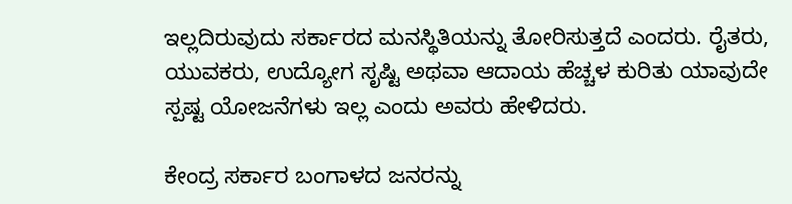ಇಲ್ಲದಿರುವುದು ಸರ್ಕಾರದ ಮನಸ್ಥಿತಿಯನ್ನು ತೋರಿಸುತ್ತದೆ ಎಂದರು. ರೈತರು, ಯುವಕರು, ಉದ್ಯೋಗ ಸೃಷ್ಟಿ ಅಥವಾ ಆದಾಯ ಹೆಚ್ಚಳ ಕುರಿತು ಯಾವುದೇ ಸ್ಪಷ್ಟ ಯೋಜನೆಗಳು ಇಲ್ಲ ಎಂದು ಅವರು ಹೇಳಿದರು.

ಕೇಂದ್ರ ಸರ್ಕಾರ ಬಂಗಾಳದ ಜನರನ್ನು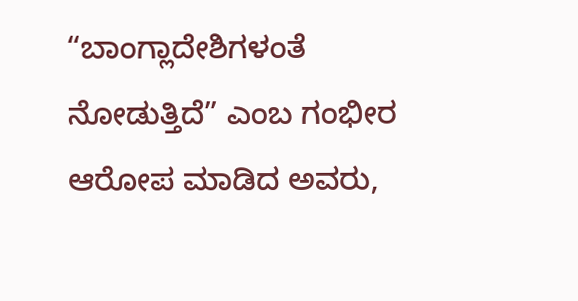“ಬಾಂಗ್ಲಾದೇಶಿಗಳಂತೆ ನೋಡುತ್ತಿದೆ” ಎಂಬ ಗಂಭೀರ ಆರೋಪ ಮಾಡಿದ ಅವರು,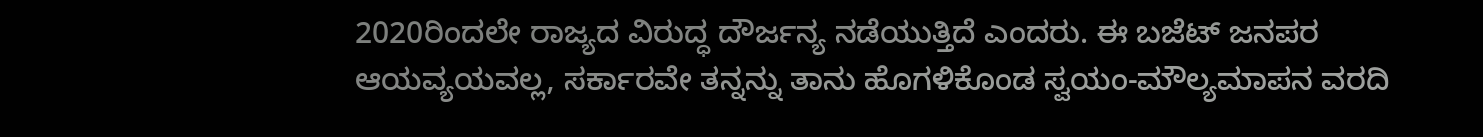2020ರಿಂದಲೇ ರಾಜ್ಯದ ವಿರುದ್ಧ ದೌರ್ಜನ್ಯ ನಡೆಯುತ್ತಿದೆ ಎಂದರು. ಈ ಬಜೆಟ್‌ ಜನಪರ ಆಯವ್ಯಯವಲ್ಲ, ಸರ್ಕಾರವೇ ತನ್ನನ್ನು ತಾನು ಹೊಗಳಿಕೊಂಡ ಸ್ವಯಂ-ಮೌಲ್ಯಮಾಪನ ವರದಿ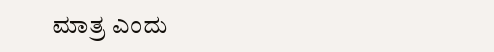ಮಾತ್ರ ಎಂದು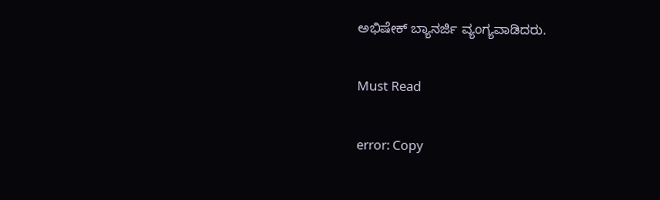ಅಭಿಷೇಕ್ ಬ್ಯಾನರ್ಜಿ ವ್ಯಂಗ್ಯವಾಡಿದರು.

Must Read

error: Copy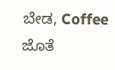ಬೇಡ, Coffee ಜೊತೆ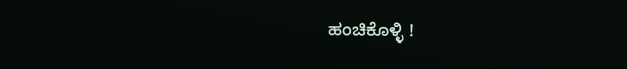ಹಂಚಿಕೊಳ್ಳಿ !